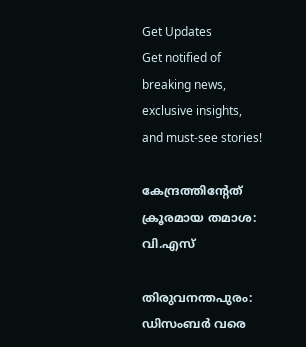Get Updates
Get notified of breaking news, exclusive insights, and must-see stories!

കേന്ദ്രത്തിന്റേത്‌ ക്രൂരമായ തമാശ: വി.എസ്‌

തിരുവനന്തപുരം: ഡിസംബര്‍ വരെ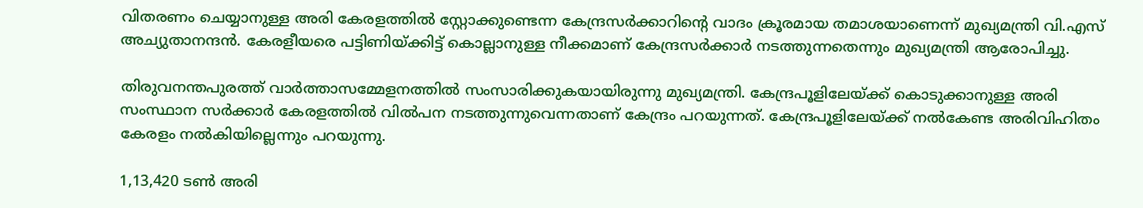വിതരണം ചെയ്യാനുള്ള അരി കേരളത്തില്‍ സ്റ്റോക്കുണ്ടെന്ന കേന്ദ്രസര്‍ക്കാറിന്റെ വാദം ക്രൂരമായ തമാശയാണെന്ന്‌ മുഖ്യമന്ത്രി വി.എസ്‌ അച്യുതാനന്ദന്‍. കേരളീയരെ പട്ടിണിയ്‌ക്കിട്ട്‌ കൊല്ലാനുള്ള നീക്കമാണ്‌ കേന്ദ്രസര്‍ക്കാര്‍ നടത്തുന്നതെന്നും മുഖ്യമന്ത്രി ആരോപിച്ചു.

തിരുവനന്തപുരത്ത്‌ വാര്‍ത്താസമ്മേളനത്തില്‍ സംസാരിക്കുകയായിരുന്നു മുഖ്യമന്ത്രി. കേന്ദ്രപൂളിലേയ്‌ക്ക്‌ കൊടുക്കാനുള്ള അരി സംസ്ഥാന സര്‍ക്കാര്‍ കേരളത്തില്‍ വില്‍പന നടത്തുന്നുവെന്നതാണ്‌ കേന്ദ്രം പറയുന്നത്. കേന്ദ്രപൂളിലേയ്‌ക്ക്‌ നല്‍കേണ്ട അരിവിഹിതം കേരളം നല്‍കിയില്ലെന്നും പറയുന്നു.

1,13,420 ടണ്‍ അരി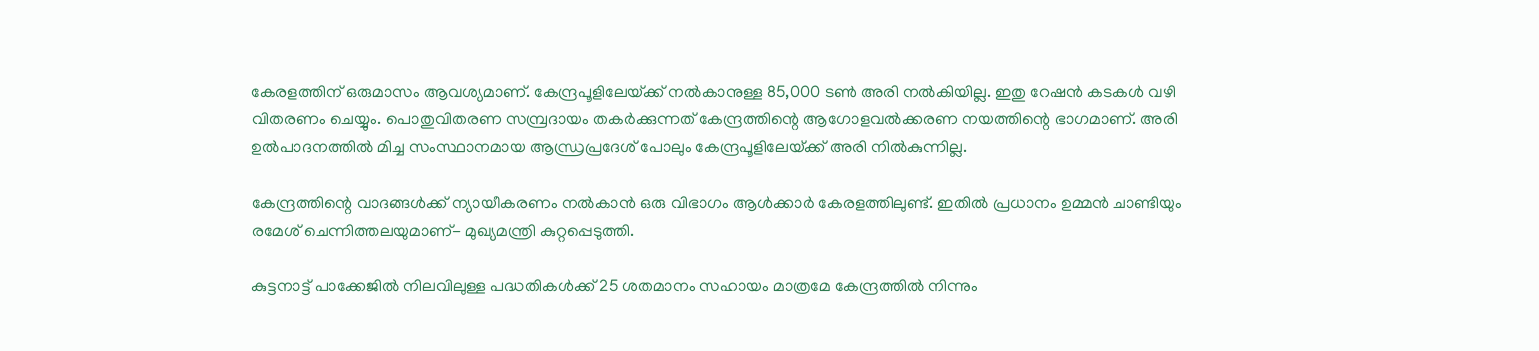കേരളത്തിന്‌ ഒരുമാസം ആവശ്യമാണ്‌. കേന്ദ്രപൂളിലേയ്‌ക്ക്‌ നല്‍കാനുള്ള 85,000 ടണ്‍ അരി നല്‍കിയില്ല. ഇതു റേഷന്‍ കടകള്‍ വഴി വിതരണം ചെയ്യും. പൊതുവിതരണ സമ്പ്രദായം തകര്‍ക്കുന്നത്‌ കേന്ദ്രത്തിന്റെ ആഗോളവല്‍ക്കരണ നയത്തിന്റെ ഭാഗമാണ്‌. അരി ഉല്‍പാദനത്തില്‍ മിച്ച സംസ്ഥാനമായ ആന്ധ്രപ്രദേശ്‌ പോലും കേന്ദ്രപൂളിലേയ്‌ക്ക്‌ അരി നില്‍കുന്നില്ല.

കേന്ദ്രത്തിന്റെ വാദങ്ങള്‍ക്ക്‌ ന്യായീകരണം നല്‍കാന്‍ ഒരു വിഭാഗം ആള്‍ക്കാര്‍ കേരളത്തിലുണ്ട്‌. ഇതില്‍ പ്രധാനം ഉമ്മന്‍ ചാണ്ടിയും രമേശ്‌ ചെന്നിത്തലയുമാണ്‌- മുഖ്യമന്ത്രി കുറ്റപ്പെടുത്തി.

കുട്ടനാട്ട്‌ പാക്കേജില്‍ നിലവിലുള്ള പദ്ധതികള്‍ക്ക്‌ 25 ശതമാനം സഹായം മാത്രമേ കേന്ദ്രത്തില്‍ നിന്നും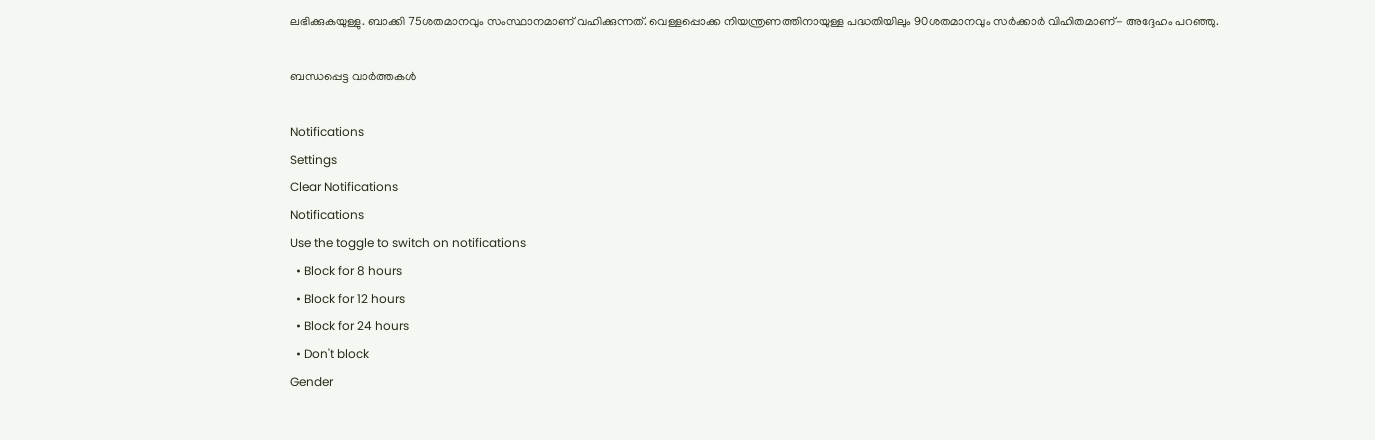ലഭിക്കുകയുള്ളു. ബാക്കി 75ശതമാനവും സംസ്ഥാനമാണ്‌ വഹിക്കുന്നത്‌. വെള്ളപ്പൊക്ക നിയന്ത്രണത്തിനായുള്ള പദ്ധതിയിലും 90ശതമാനവും സര്‍ക്കാര്‍ വിഹിതമാണ്‌- അദ്ദേഹം പറഞ്ഞു.

ബന്ധപ്പെട്ട വാര്‍ത്തകള്‍

Notifications
Settings
Clear Notifications
Notifications
Use the toggle to switch on notifications
  • Block for 8 hours
  • Block for 12 hours
  • Block for 24 hours
  • Don't block
Gender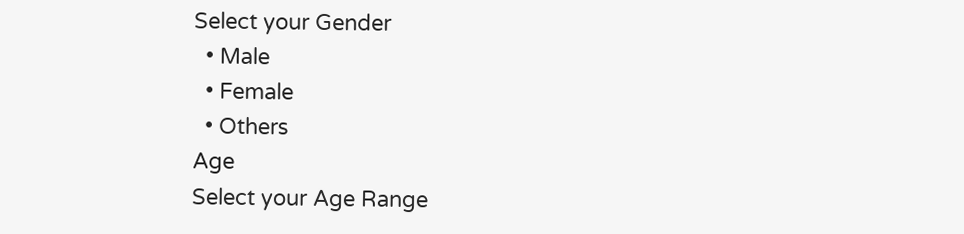Select your Gender
  • Male
  • Female
  • Others
Age
Select your Age Range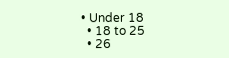• Under 18
  • 18 to 25
  • 26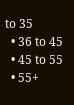to 35
  • 36 to 45
  • 45 to 55
  • 55+